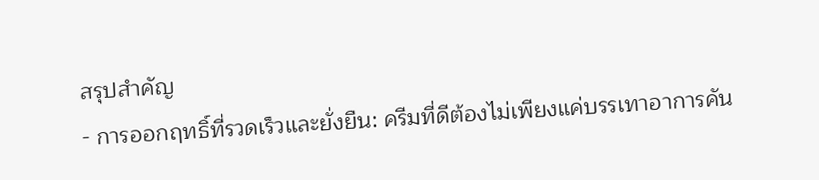สรุปสำคัญ
- การออกฤทธิ์ที่รวดเร็วและยั่งยืน: ครีมที่ดีต้องไม่เพียงแค่บรรเทาอาการคัน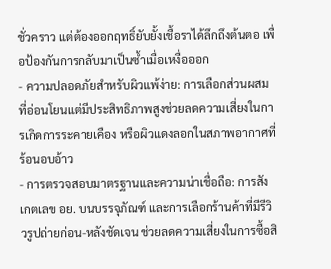ชั่วคราว แต่ต้องออกฤทธิ์ยับยั้งเชื้อราได้ลึกถึงต้นตอ เพื่อป้องกันการกลับมาเป็นซ้ำเมื่อเหงื่อออก
- ความปลอดภัยสำหรับผิวแพ้ง่าย: การเลือกส่วนผสมที่อ่อนโยนแต่มีประสิทธิภาพสูงช่วยลดความเสี่ยงในการเกิดการระคายเคือง หรือผิวแดงลอกในสภาพอากาศที่ร้อนอบอ้าว
- การตรวจสอบมาตรฐานและความน่าเชื่อถือ: การสังเกตเลข อย. บนบรรจุภัณฑ์ และการเลือกร้านค้าที่มีรีวิวรูปถ่ายก่อน-หลังชัดเจน ช่วยลดความเสี่ยงในการซื้อสิ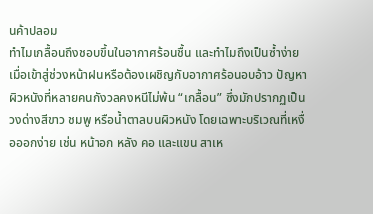นค้าปลอม
ทำไมเกลื้อนถึงชอบขึ้นในอากาศร้อนชื้น และทำไมถึงเป็นซ้ำง่าย
เมื่อเข้าสู่ช่วงหน้าฝนหรือต้องเผชิญกับอากาศร้อนอบอ้าว ปัญหาผิวหนังที่หลายคนกังวลคงหนีไม่พ้น “เกลื้อน” ซึ่งมักปรากฏเป็นวงด่างสีขาว ชมพู หรือน้ำตาลบนผิวหนัง โดยเฉพาะบริเวณที่เหงื่อออกง่าย เช่น หน้าอก หลัง คอ และแขน สาเห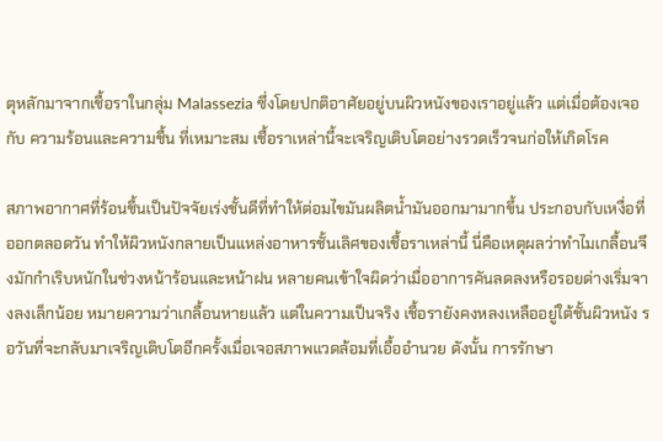ตุหลักมาจากเชื้อราในกลุ่ม Malassezia ซึ่งโดยปกติอาศัยอยู่บนผิวหนังของเราอยู่แล้ว แต่เมื่อต้องเจอกับ ความร้อนและความชื้น ที่เหมาะสม เชื้อราเหล่านี้จะเจริญเติบโตอย่างรวดเร็วจนก่อให้เกิดโรค

สภาพอากาศที่ร้อนชื้นเป็นปัจจัยเร่งชั้นดีที่ทำให้ต่อมไขมันผลิตน้ำมันออกมามากขึ้น ประกอบกับเหงื่อที่ออกตลอดวัน ทำให้ผิวหนังกลายเป็นแหล่งอาหารชั้นเลิศของเชื้อราเหล่านี้ นี่คือเหตุผลว่าทำไมเกลื้อนจึงมักกำเริบหนักในช่วงหน้าร้อนและหน้าฝน หลายคนเข้าใจผิดว่าเมื่ออาการคันลดลงหรือรอยด่างเริ่มจางลงเล็กน้อย หมายความว่าเกลื้อนหายแล้ว แต่ในความเป็นจริง เชื้อรายังคงหลงเหลืออยู่ใต้ชั้นผิวหนัง รอวันที่จะกลับมาเจริญเติบโตอีกครั้งเมื่อเจอสภาพแวดล้อมที่เอื้ออำนวย ดังนั้น การรักษา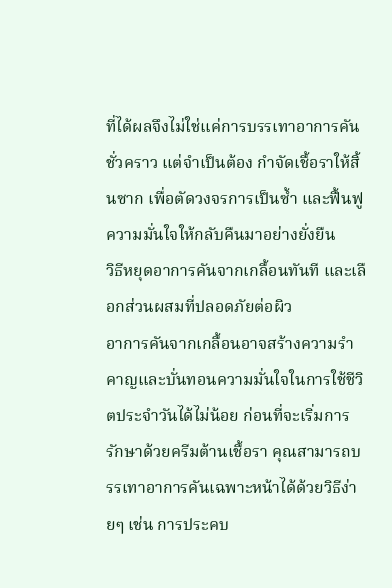ที่ได้ผลจึงไม่ใช่แค่การบรรเทาอาการคันชั่วคราว แต่จำเป็นต้อง กำจัดเชื้อราให้สิ้นซาก เพื่อตัดวงจรการเป็นซ้ำ และฟื้นฟูความมั่นใจให้กลับคืนมาอย่างยั่งยืน
วิธีหยุดอาการคันจากเกลื้อนทันที และเลือกส่วนผสมที่ปลอดภัยต่อผิว
อาการคันจากเกลื้อนอาจสร้างความรำคาญและบั่นทอนความมั่นใจในการใช้ชีวิตประจำวันได้ไม่น้อย ก่อนที่จะเริ่มการรักษาด้วยครีมต้านเชื้อรา คุณสามารถบรรเทาอาการคันเฉพาะหน้าได้ด้วยวิธีง่ายๆ เช่น การประคบ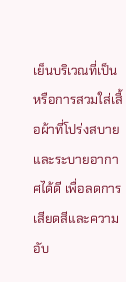เย็นบริเวณที่เป็น หรือการสวมใส่เสื้อผ้าที่โปร่งสบายและระบายอากาศได้ดี เพื่อลดการเสียดสีและความอับ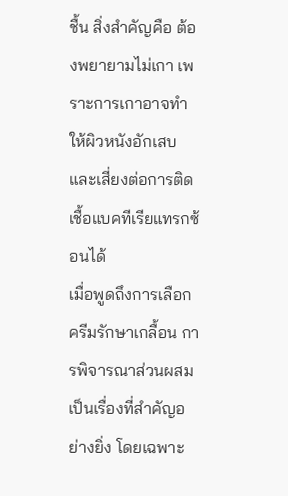ชื้น สิ่งสำคัญคือ ต้องพยายามไม่เกา เพราะการเกาอาจทำให้ผิวหนังอักเสบและเสี่ยงต่อการติดเชื้อแบคทีเรียแทรกซ้อนได้
เมื่อพูดถึงการเลือกครีมรักษาเกลื้อน การพิจารณาส่วนผสมเป็นเรื่องที่สำคัญอย่างยิ่ง โดยเฉพาะ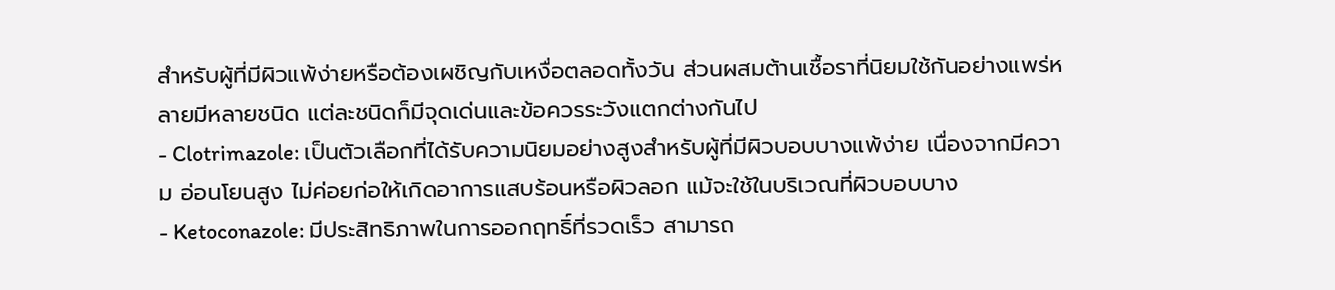สำหรับผู้ที่มีผิวแพ้ง่ายหรือต้องเผชิญกับเหงื่อตลอดทั้งวัน ส่วนผสมต้านเชื้อราที่นิยมใช้กันอย่างแพร่หลายมีหลายชนิด แต่ละชนิดก็มีจุดเด่นและข้อควรระวังแตกต่างกันไป
- Clotrimazole: เป็นตัวเลือกที่ได้รับความนิยมอย่างสูงสำหรับผู้ที่มีผิวบอบบางแพ้ง่าย เนื่องจากมีความ อ่อนโยนสูง ไม่ค่อยก่อให้เกิดอาการแสบร้อนหรือผิวลอก แม้จะใช้ในบริเวณที่ผิวบอบบาง
- Ketoconazole: มีประสิทธิภาพในการออกฤทธิ์ที่รวดเร็ว สามารถ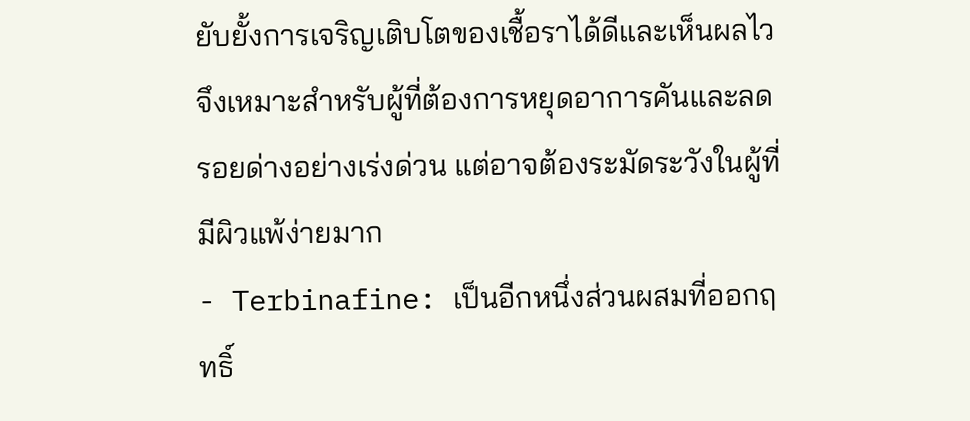ยับยั้งการเจริญเติบโตของเชื้อราได้ดีและเห็นผลไว จึงเหมาะสำหรับผู้ที่ต้องการหยุดอาการคันและลดรอยด่างอย่างเร่งด่วน แต่อาจต้องระมัดระวังในผู้ที่มีผิวแพ้ง่ายมาก
- Terbinafine: เป็นอีกหนึ่งส่วนผสมที่ออกฤทธิ์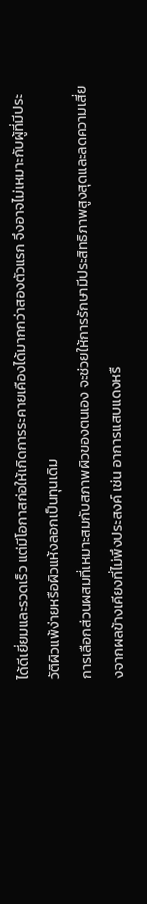ได้ดีเยี่ยมและรวดเร็ว แต่มีโอกาสก่อให้เกิดการระคายเคืองได้มากกว่าสองตัวแรก จึงอาจไม่เหมาะกับผู้ที่มีประวัติผิวแพ้ง่ายหรือผิวแห้งลอกเป็นทุนเดิม
การเลือกส่วนผสมที่เหมาะสมกับสภาพผิวของตนเอง จะช่วยให้การรักษามีประสิทธิภาพสูงสุดและลดความเสี่ยงจากผลข้างเคียงที่ไม่พึงประสงค์ เช่น อาการแสบแดงหรื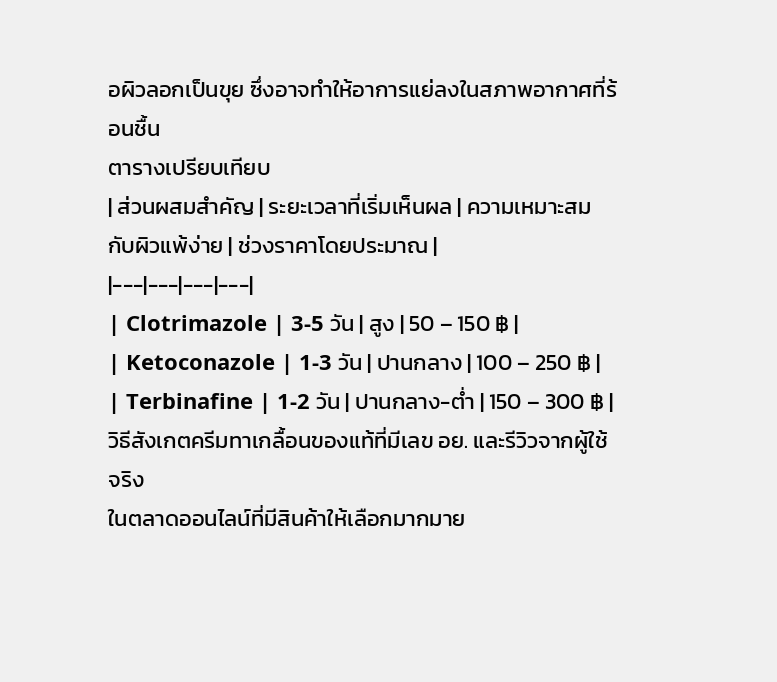อผิวลอกเป็นขุย ซึ่งอาจทำให้อาการแย่ลงในสภาพอากาศที่ร้อนชื้น
ตารางเปรียบเทียบ
| ส่วนผสมสำคัญ | ระยะเวลาที่เริ่มเห็นผล | ความเหมาะสมกับผิวแพ้ง่าย | ช่วงราคาโดยประมาณ |
|---|---|---|---|
| Clotrimazole | 3-5 วัน | สูง | 50 – 150 ฿ |
| Ketoconazole | 1-3 วัน | ปานกลาง | 100 – 250 ฿ |
| Terbinafine | 1-2 วัน | ปานกลาง-ต่ำ | 150 – 300 ฿ |
วิธีสังเกตครีมทาเกลื้อนของแท้ที่มีเลข อย. และรีวิวจากผู้ใช้จริง
ในตลาดออนไลน์ที่มีสินค้าให้เลือกมากมาย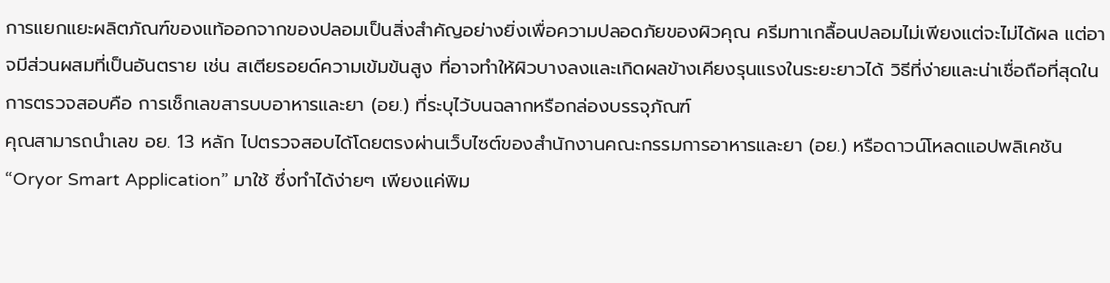การแยกแยะผลิตภัณฑ์ของแท้ออกจากของปลอมเป็นสิ่งสำคัญอย่างยิ่งเพื่อความปลอดภัยของผิวคุณ ครีมทาเกลื้อนปลอมไม่เพียงแต่จะไม่ได้ผล แต่อาจมีส่วนผสมที่เป็นอันตราย เช่น สเตียรอยด์ความเข้มข้นสูง ที่อาจทำให้ผิวบางลงและเกิดผลข้างเคียงรุนแรงในระยะยาวได้ วิธีที่ง่ายและน่าเชื่อถือที่สุดในการตรวจสอบคือ การเช็กเลขสารบบอาหารและยา (อย.) ที่ระบุไว้บนฉลากหรือกล่องบรรจุภัณฑ์
คุณสามารถนำเลข อย. 13 หลัก ไปตรวจสอบได้โดยตรงผ่านเว็บไซต์ของสำนักงานคณะกรรมการอาหารและยา (อย.) หรือดาวน์โหลดแอปพลิเคชัน “Oryor Smart Application” มาใช้ ซึ่งทำได้ง่ายๆ เพียงแค่พิม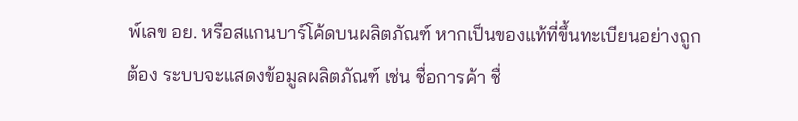พ์เลข อย. หรือสแกนบาร์โค้ดบนผลิตภัณฑ์ หากเป็นของแท้ที่ขึ้นทะเบียนอย่างถูกต้อง ระบบจะแสดงข้อมูลผลิตภัณฑ์ เช่น ชื่อการค้า ชื่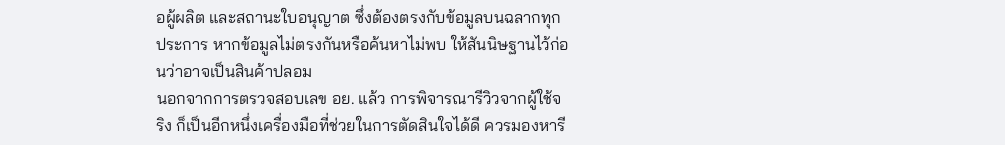อผู้ผลิต และสถานะใบอนุญาต ซึ่งต้องตรงกับข้อมูลบนฉลากทุกประการ หากข้อมูลไม่ตรงกันหรือค้นหาไม่พบ ให้สันนิษฐานไว้ก่อนว่าอาจเป็นสินค้าปลอม
นอกจากการตรวจสอบเลข อย. แล้ว การพิจารณารีวิวจากผู้ใช้จริง ก็เป็นอีกหนึ่งเครื่องมือที่ช่วยในการตัดสินใจได้ดี ควรมองหารี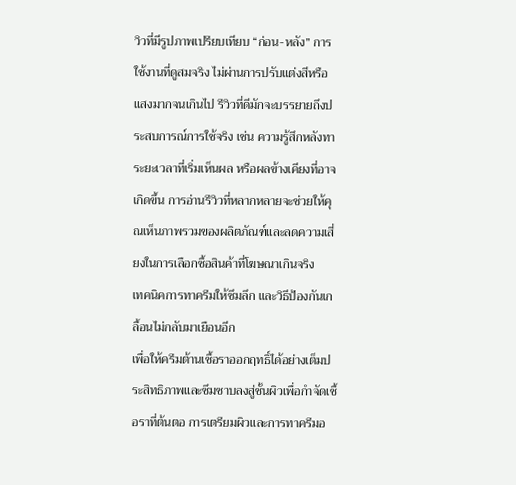วิวที่มีรูปภาพเปรียบเทียบ “ก่อน-หลัง” การใช้งานที่ดูสมจริง ไม่ผ่านการปรับแต่งสีหรือแสงมากจนเกินไป รีวิวที่ดีมักจะบรรยายถึงประสบการณ์การใช้จริง เช่น ความรู้สึกหลังทา ระยะเวลาที่เริ่มเห็นผล หรือผลข้างเคียงที่อาจเกิดขึ้น การอ่านรีวิวที่หลากหลายจะช่วยให้คุณเห็นภาพรวมของผลิตภัณฑ์และลดความเสี่ยงในการเลือกซื้อสินค้าที่โฆษณาเกินจริง
เทคนิคการทาครีมให้ซึมลึก และวิธีป้องกันเกลื้อนไม่กลับมาเยือนอีก
เพื่อให้ครีมต้านเชื้อราออกฤทธิ์ได้อย่างเต็มประสิทธิภาพและซึมซาบลงสู่ชั้นผิวเพื่อกำจัดเชื้อราที่ต้นตอ การเตรียมผิวและการทาครีมอ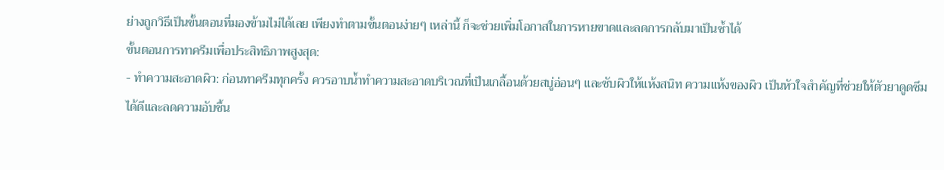ย่างถูกวิธีเป็นขั้นตอนที่มองข้ามไม่ได้เลย เพียงทำตามขั้นตอนง่ายๆ เหล่านี้ ก็จะช่วยเพิ่มโอกาสในการหายขาดและลดการกลับมาเป็นซ้ำได้
ขั้นตอนการทาครีมเพื่อประสิทธิภาพสูงสุด:
- ทำความสะอาดผิว: ก่อนทาครีมทุกครั้ง ควรอาบน้ำทำความสะอาดบริเวณที่เป็นเกลื้อนด้วยสบู่อ่อนๆ และซับผิวให้แห้งสนิท ความแห้งของผิว เป็นหัวใจสำคัญที่ช่วยให้ตัวยาดูดซึมได้ดีและลดความอับชื้น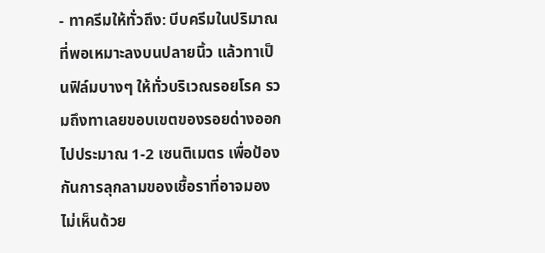- ทาครีมให้ทั่วถึง: บีบครีมในปริมาณที่พอเหมาะลงบนปลายนิ้ว แล้วทาเป็นฟิล์มบางๆ ให้ทั่วบริเวณรอยโรค รวมถึงทาเลยขอบเขตของรอยด่างออกไปประมาณ 1-2 เซนติเมตร เพื่อป้องกันการลุกลามของเชื้อราที่อาจมองไม่เห็นด้วย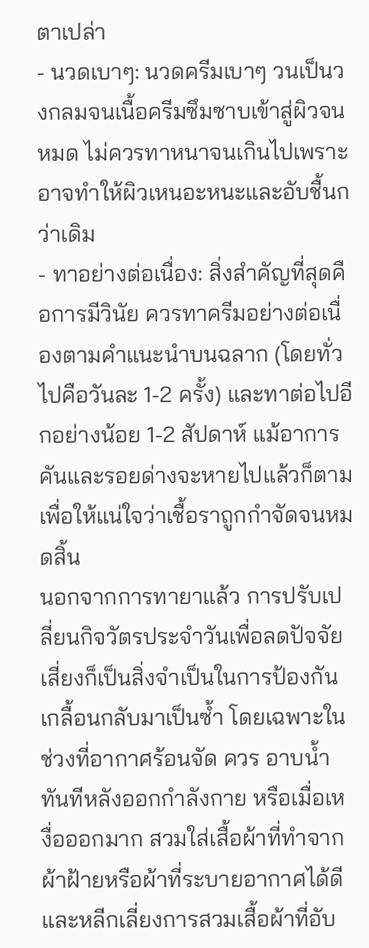ตาเปล่า
- นวดเบาๆ: นวดครีมเบาๆ วนเป็นวงกลมจนเนื้อครีมซึมซาบเข้าสู่ผิวจนหมด ไม่ควรทาหนาจนเกินไปเพราะอาจทำให้ผิวเหนอะหนะและอับชื้นกว่าเดิม
- ทาอย่างต่อเนื่อง: สิ่งสำคัญที่สุดคือการมีวินัย ควรทาครีมอย่างต่อเนื่องตามคำแนะนำบนฉลาก (โดยทั่วไปคือวันละ 1-2 ครั้ง) และทาต่อไปอีกอย่างน้อย 1-2 สัปดาห์ แม้อาการคันและรอยด่างจะหายไปแล้วก็ตาม เพื่อให้แน่ใจว่าเชื้อราถูกกำจัดจนหมดสิ้น
นอกจากการทายาแล้ว การปรับเปลี่ยนกิจวัตรประจำวันเพื่อลดปัจจัยเสี่ยงก็เป็นสิ่งจำเป็นในการป้องกันเกลื้อนกลับมาเป็นซ้ำ โดยเฉพาะในช่วงที่อากาศร้อนจัด ควร อาบน้ำทันทีหลังออกกำลังกาย หรือเมื่อเหงื่อออกมาก สวมใส่เสื้อผ้าที่ทำจากผ้าฝ้ายหรือผ้าที่ระบายอากาศได้ดี และหลีกเลี่ยงการสวมเสื้อผ้าที่อับ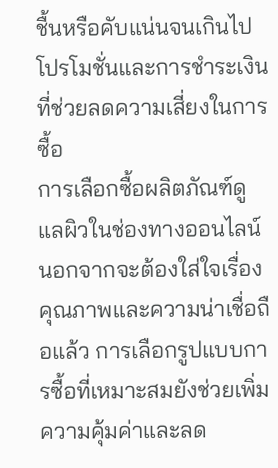ชื้นหรือคับแน่นจนเกินไป
โปรโมชั่นและการชำระเงินที่ช่วยลดความเสี่ยงในการซื้อ
การเลือกซื้อผลิตภัณฑ์ดูแลผิวในช่องทางออนไลน์ นอกจากจะต้องใส่ใจเรื่องคุณภาพและความน่าเชื่อถือแล้ว การเลือกรูปแบบการซื้อที่เหมาะสมยังช่วยเพิ่มความคุ้มค่าและลด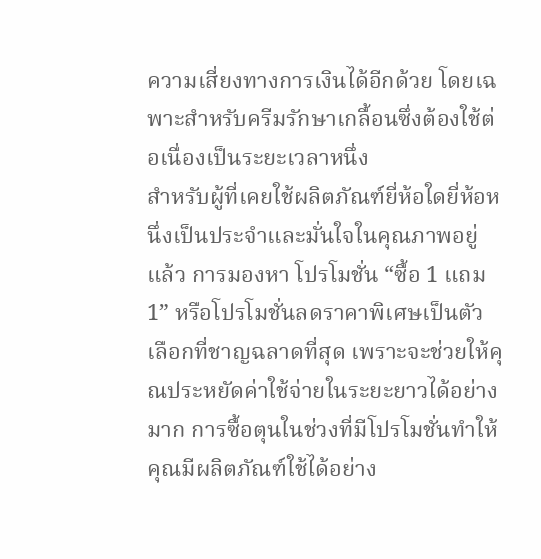ความเสี่ยงทางการเงินได้อีกด้วย โดยเฉพาะสำหรับครีมรักษาเกลื้อนซึ่งต้องใช้ต่อเนื่องเป็นระยะเวลาหนึ่ง
สำหรับผู้ที่เคยใช้ผลิตภัณฑ์ยี่ห้อใดยี่ห้อหนึ่งเป็นประจำและมั่นใจในคุณภาพอยู่แล้ว การมองหา โปรโมชั่น “ซื้อ 1 แถม 1” หรือโปรโมชั่นลดราคาพิเศษเป็นตัวเลือกที่ชาญฉลาดที่สุด เพราะจะช่วยให้คุณประหยัดค่าใช้จ่ายในระยะยาวได้อย่างมาก การซื้อตุนในช่วงที่มีโปรโมชั่นทำให้คุณมีผลิตภัณฑ์ใช้ได้อย่าง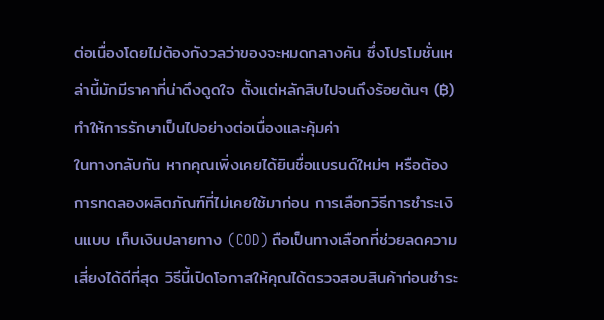ต่อเนื่องโดยไม่ต้องกังวลว่าของจะหมดกลางคัน ซึ่งโปรโมชั่นเหล่านี้มักมีราคาที่น่าดึงดูดใจ ตั้งแต่หลักสิบไปจนถึงร้อยต้นๆ (฿) ทำให้การรักษาเป็นไปอย่างต่อเนื่องและคุ้มค่า
ในทางกลับกัน หากคุณเพิ่งเคยได้ยินชื่อแบรนด์ใหม่ๆ หรือต้องการทดลองผลิตภัณฑ์ที่ไม่เคยใช้มาก่อน การเลือกวิธีการชำระเงินแบบ เก็บเงินปลายทาง (COD) ถือเป็นทางเลือกที่ช่วยลดความเสี่ยงได้ดีที่สุด วิธีนี้เปิดโอกาสให้คุณได้ตรวจสอบสินค้าก่อนชำระ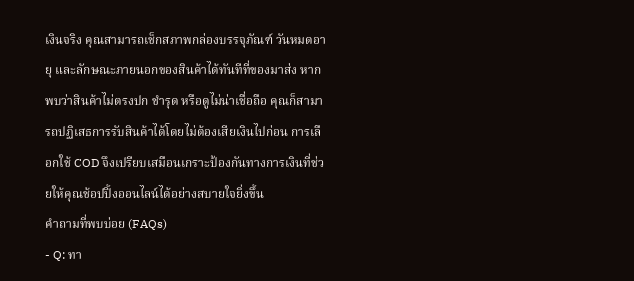เงินจริง คุณสามารถเช็กสภาพกล่องบรรจุภัณฑ์ วันหมดอายุ และลักษณะภายนอกของสินค้าได้ทันทีที่ของมาส่ง หากพบว่าสินค้าไม่ตรงปก ชำรุด หรือดูไม่น่าเชื่อถือ คุณก็สามารถปฏิเสธการรับสินค้าได้โดยไม่ต้องเสียเงินไปก่อน การเลือกใช้ COD จึงเปรียบเสมือนเกราะป้องกันทางการเงินที่ช่วยให้คุณช้อปปิ้งออนไลน์ได้อย่างสบายใจยิ่งขึ้น
คำถามที่พบบ่อย (FAQs)
- Q: ทา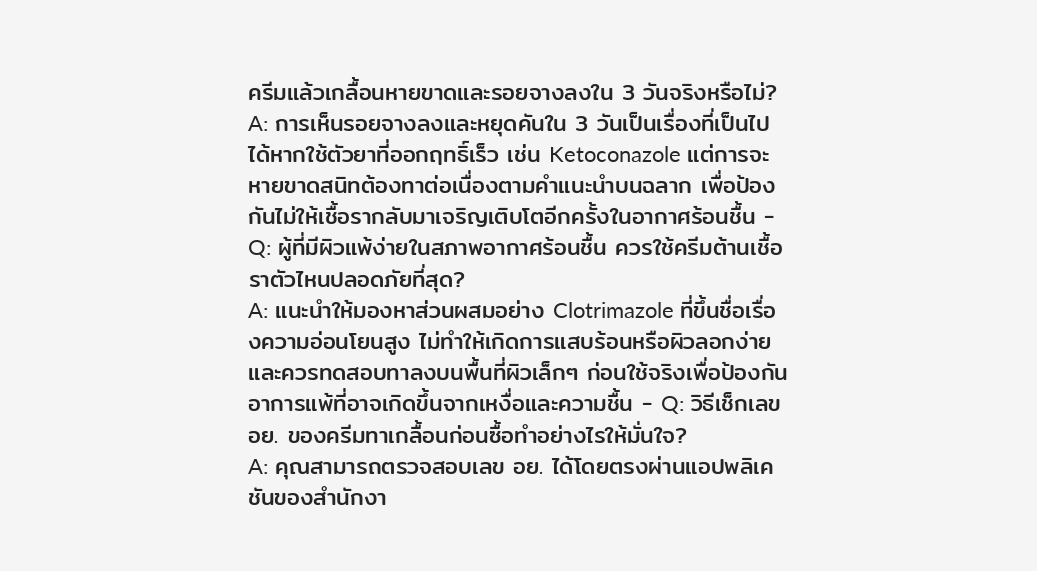ครีมแล้วเกลื้อนหายขาดและรอยจางลงใน 3 วันจริงหรือไม่?
A: การเห็นรอยจางลงและหยุดคันใน 3 วันเป็นเรื่องที่เป็นไปได้หากใช้ตัวยาที่ออกฤทธิ์เร็ว เช่น Ketoconazole แต่การจะหายขาดสนิทต้องทาต่อเนื่องตามคำแนะนำบนฉลาก เพื่อป้องกันไม่ให้เชื้อรากลับมาเจริญเติบโตอีกครั้งในอากาศร้อนชื้น - Q: ผู้ที่มีผิวแพ้ง่ายในสภาพอากาศร้อนชื้น ควรใช้ครีมต้านเชื้อราตัวไหนปลอดภัยที่สุด?
A: แนะนำให้มองหาส่วนผสมอย่าง Clotrimazole ที่ขึ้นชื่อเรื่องความอ่อนโยนสูง ไม่ทำให้เกิดการแสบร้อนหรือผิวลอกง่าย และควรทดสอบทาลงบนพื้นที่ผิวเล็กๆ ก่อนใช้จริงเพื่อป้องกันอาการแพ้ที่อาจเกิดขึ้นจากเหงื่อและความชื้น - Q: วิธีเช็กเลข อย. ของครีมทาเกลื้อนก่อนซื้อทำอย่างไรให้มั่นใจ?
A: คุณสามารถตรวจสอบเลข อย. ได้โดยตรงผ่านแอปพลิเคชันของสำนักงา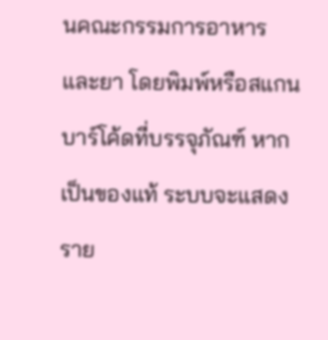นคณะกรรมการอาหารและยา โดยพิมพ์หรือสแกนบาร์โค้ดที่บรรจุภัณฑ์ หากเป็นของแท้ ระบบจะแสดงราย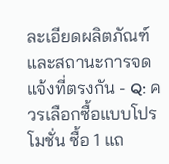ละเอียดผลิตภัณฑ์และสถานะการจดแจ้งที่ตรงกัน - Q: ควรเลือกซื้อแบบโปรโมชั่น ซื้อ 1 แถ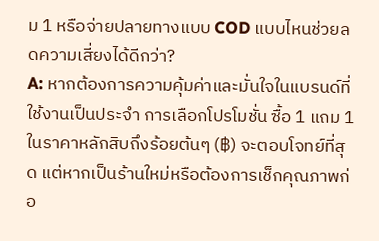ม 1 หรือจ่ายปลายทางแบบ COD แบบไหนช่วยลดความเสี่ยงได้ดีกว่า?
A: หากต้องการความคุ้มค่าและมั่นใจในแบรนด์ที่ใช้งานเป็นประจำ การเลือกโปรโมชั่น ซื้อ 1 แถม 1 ในราคาหลักสิบถึงร้อยต้นๆ (฿) จะตอบโจทย์ที่สุด แต่หากเป็นร้านใหม่หรือต้องการเช็กคุณภาพก่อ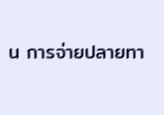น การจ่ายปลายทา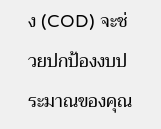ง (COD) จะช่วยปกป้องงบประมาณของคุณ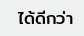ได้ดีกว่า